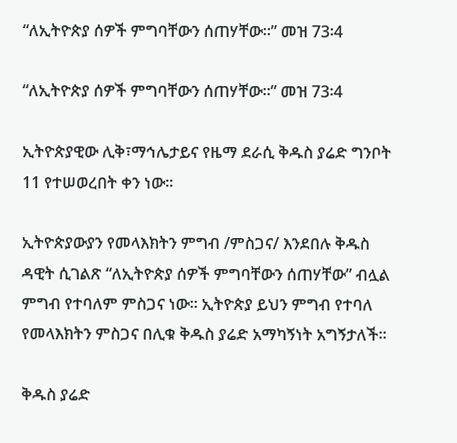“ለኢትዮጵያ ሰዎች ምግባቸውን ሰጠሃቸው፡፡” መዝ 73፡4

“ለኢትዮጵያ ሰዎች ምግባቸውን ሰጠሃቸው፡፡” መዝ 73፡4

ኢትዮጵያዊው ሊቅ፣ማኅሌታይና የዜማ ደራሲ ቅዱስ ያሬድ ግንቦት 11 የተሠወረበት ቀን ነው፡፡

ኢትዮጵያውያን የመላእክትን ምግብ /ምስጋና/ እንደበሉ ቅዱስ ዳዊት ሲገልጽ “ለኢትዮጵያ ሰዎች ምግባቸውን ሰጠሃቸው” ብሏል ምግብ የተባለም ምስጋና ነው፡፡ ኢትዮጵያ ይህን ምግብ የተባለ የመላእክትን ምስጋና በሊቁ ቅዱስ ያሬድ አማካኝነት አግኝታለች፡፡

ቅዱስ ያሬድ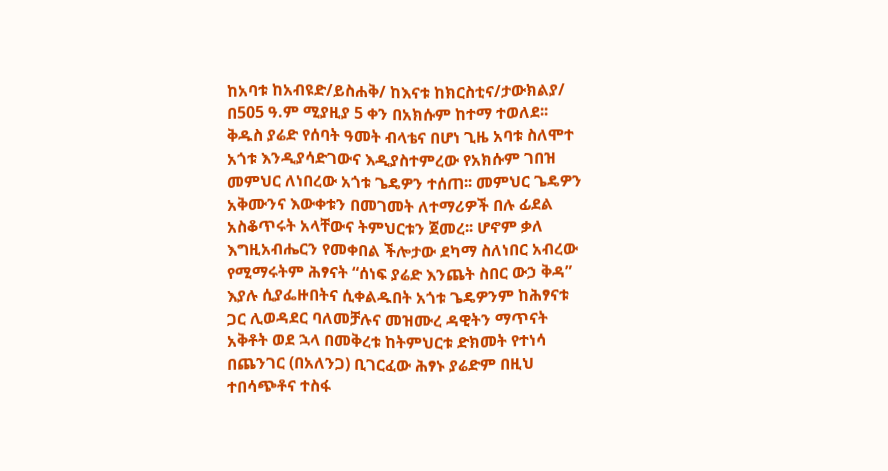ከአባቱ ከአብዩድ/ይስሐቅ/ ከእናቱ ከክርስቲና/ታውክልያ/ በ505 ዓ.ም ሚያዚያ 5 ቀን በአክሱም ከተማ ተወለደ፡፡ ቅዱስ ያሬድ የሰባት ዓመት ብላቴና በሆነ ጊዜ አባቱ ስለሞተ አጎቱ እንዲያሳድገውና እዲያስተምረው የአክሱም ገበዝ መምህር ለነበረው አጎቱ ጌዴዎን ተሰጠ፡፡ መምህር ጌዴዎን አቅሙንና እውቀቱን በመገመት ለተማሪዎች በሉ ፊደል አስቆጥሩት አላቸውና ትምህርቱን ጀመረ፡፡ ሆኖም ቃለ እግዚአብሔርን የመቀበል ችሎታው ደካማ ስለነበር አብረው የሚማሩትም ሕፃናት “ሰነፍ ያሬድ እንጨት ስበር ውኃ ቅዳ” እያሉ ሲያፌዙበትና ሲቀልዱበት አጎቱ ጌዴዎንም ከሕፃናቱ ጋር ሊወዳደር ባለመቻሉና መዝሙረ ዳዊትን ማጥናት አቅቶት ወደ ኋላ በመቅረቱ ከትምህርቱ ድክመት የተነሳ በጨንገር (በአለንጋ) ቢገርፈው ሕፃኑ ያሬድም በዚህ ተበሳጭቶና ተስፋ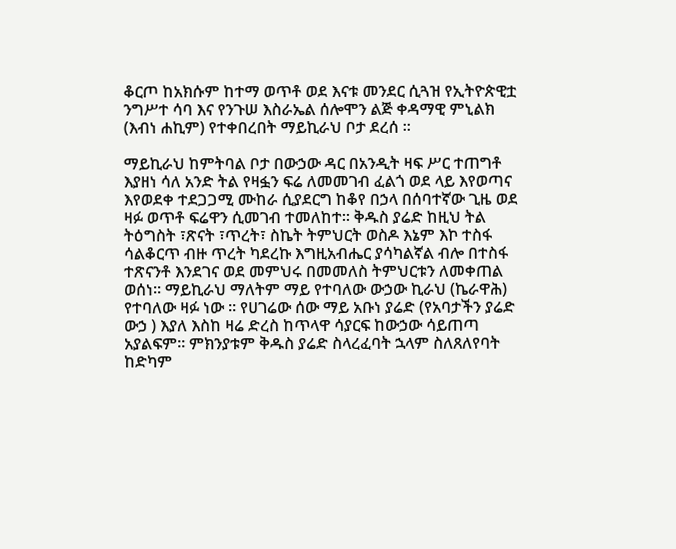ቆርጦ ከአክሱም ከተማ ወጥቶ ወደ እናቱ መንደር ሲጓዝ የኢትዮጵዊቷ ንግሥተ ሳባ እና የንጉሠ እስራኤል ሰሎሞን ልጅ ቀዳማዊ ምኒልክ (እብነ ሐኪም) የተቀበረበት ማይኪራህ ቦታ ደረሰ ፡፡

ማይኪራህ ከምትባል ቦታ በውኃው ዳር በአንዲት ዛፍ ሥር ተጠግቶ እያዘነ ሳለ አንድ ትል የዛፏን ፍሬ ለመመገብ ፈልጎ ወደ ላይ እየወጣና እየወደቀ ተደጋጋሚ ሙከራ ሲያደርግ ከቆየ በኃላ በሰባተኛው ጊዜ ወደ ዛፉ ወጥቶ ፍሬዋን ሲመገብ ተመለከተ፡፡ ቅዱስ ያሬድ ከዚህ ትል ትዕግስት ፣ጽናት ፣ጥረት፣ ስኬት ትምህርት ወስዶ እኔም እኮ ተስፋ ሳልቆርጥ ብዙ ጥረት ካደረኩ እግዚአብሔር ያሳካልኛል ብሎ በተስፋ ተጽናንቶ እንደገና ወደ መምህሩ በመመለስ ትምህርቱን ለመቀጠል ወሰነ፡፡ ማይኪራህ ማለትም ማይ የተባለው ውኃው ኪራህ (ኬራዋሕ) የተባለው ዛፉ ነው ፡፡ የሀገሬው ሰው ማይ አቡነ ያሬድ (የአባታችን ያሬድ ውኃ ) እያለ እስከ ዛሬ ድረስ ከጥላዋ ሳያርፍ ከውኃው ሳይጠጣ አያልፍም፡፡ ምክንያቱም ቅዱስ ያሬድ ስላረፈባት ኋላም ስለጸለየባት ከድካም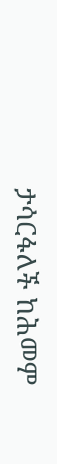ታሳርፋለች ከሕመም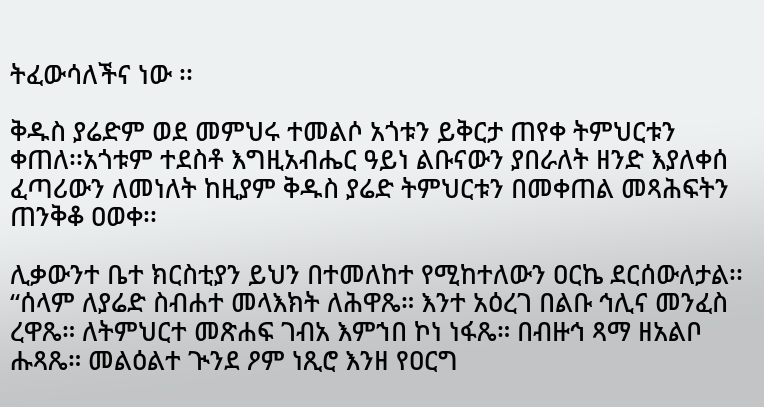ትፈውሳለችና ነው ፡፡

ቅዱስ ያሬድም ወደ መምህሩ ተመልሶ አጎቱን ይቅርታ ጠየቀ ትምህርቱን ቀጠለ፡፡አጎቱም ተደስቶ እግዚአብሔር ዓይነ ልቡናውን ያበራለት ዘንድ እያለቀሰ ፈጣሪውን ለመነለት ከዚያም ቅዱስ ያሬድ ትምህርቱን በመቀጠል መጻሕፍትን ጠንቅቆ ዐወቀ፡፡

ሊቃውንተ ቤተ ክርስቲያን ይህን በተመለከተ የሚከተለውን ዐርኬ ደርሰውለታል፡፡ “ሰላም ለያሬድ ስብሐተ መላእክት ለሕዋጼ። እንተ አዕረገ በልቡ ኅሊና መንፈስ ረዋጼ። ለትምህርተ መጽሐፍ ገብአ እምኀበ ኮነ ነፋጼ። በብዙኅ ጻማ ዘአልቦ ሑጻጼ። መልዕልተ ጒንደ ዖም ነጺሮ እንዘ የዐርግ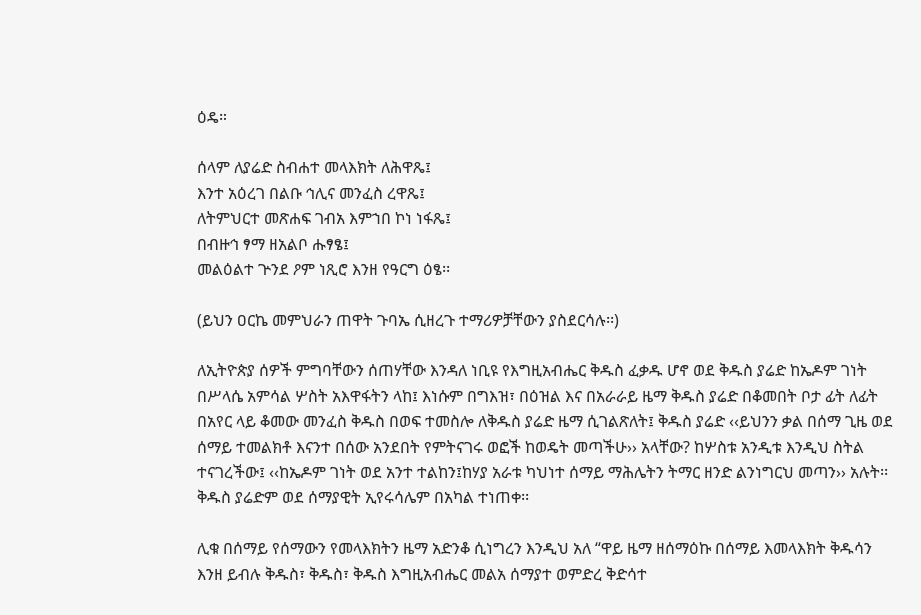ዕዴ።

ሰላም ለያሬድ ስብሐተ መላእክት ለሕዋጼ፤
እንተ አዕረገ በልቡ ኅሊና መንፈስ ረዋጼ፤
ለትምህርተ መጽሐፍ ገብአ እምኀበ ኮነ ነፋጼ፤
በብዙኅ ፃማ ዘአልቦ ሑፃፄ፤
መልዕልተ ጕንደ ዖም ነጺሮ እንዘ የዓርግ ዕፄ፡፡

(ይህን ዐርኬ መምህራን ጠዋት ጉባኤ ሲዘረጉ ተማሪዎቻቸውን ያስደርሳሉ፡፡)

ለኢትዮጵያ ሰዎች ምግባቸውን ሰጠሃቸው እንዳለ ነቢዩ የእግዚአብሔር ቅዱስ ፈቃዱ ሆኖ ወደ ቅዱስ ያሬድ ከኤዶም ገነት በሥላሴ አምሳል ሦስት አእዋፋትን ላከ፤ እነሱም በግእዝ፣ በዕዝል እና በአራራይ ዜማ ቅዱስ ያሬድ በቆመበት ቦታ ፊት ለፊት በአየር ላይ ቆመው መንፈስ ቅዱስ በወፍ ተመስሎ ለቅዱስ ያሬድ ዜማ ሲገልጽለት፤ ቅዱስ ያሬድ ‹‹ይህንን ቃል በሰማ ጊዜ ወደ ሰማይ ተመልክቶ እናንተ በሰው አንደበት የምትናገሩ ወፎች ከወዴት መጣችሁ›› አላቸው? ከሦስቱ አንዲቱ እንዲህ ስትል ተናገረችው፤ ‹‹ከኤዶም ገነት ወደ አንተ ተልከን፤ከሃያ አራቱ ካህነተ ሰማይ ማሕሌትን ትማር ዘንድ ልንነግርህ መጣን›› አሉት፡፡ ቅዱስ ያሬድም ወደ ሰማያዊት ኢየሩሳሌም በአካል ተነጠቀ፡፡

ሊቁ በሰማይ የሰማውን የመላእክትን ዜማ አድንቆ ሲነግረን እንዲህ አለ “ዋይ ዜማ ዘሰማዕኩ በሰማይ እመላእክት ቅዱሳን እንዘ ይብሉ ቅዱስ፣ ቅዱስ፣ ቅዱስ እግዚአብሔር መልአ ሰማያተ ወምድረ ቅድሳተ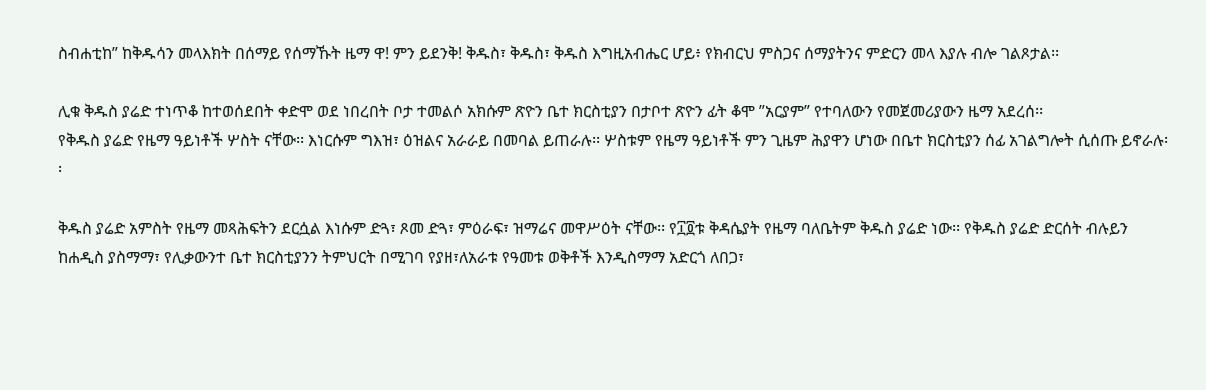ስብሐቲከ” ከቅዱሳን መላእክት በሰማይ የሰማኹት ዜማ ዋ! ምን ይደንቅ! ቅዱስ፣ ቅዱስ፣ ቅዱስ እግዚአብሔር ሆይ፥ የክብርህ ምስጋና ሰማያትንና ምድርን መላ እያሉ ብሎ ገልጾታል፡፡

ሊቁ ቅዱስ ያሬድ ተነጥቆ ከተወሰደበት ቀድሞ ወደ ነበረበት ቦታ ተመልሶ አክሱም ጽዮን ቤተ ክርስቲያን በታቦተ ጽዮን ፊት ቆሞ ”አርያም” የተባለውን የመጀመሪያውን ዜማ አደረሰ፡፡
የቅዱስ ያሬድ የዜማ ዓይነቶች ሦስት ናቸው፡፡ እነርሱም ግእዝ፣ ዕዝልና አራራይ በመባል ይጠራሉ፡፡ ሦስቱም የዜማ ዓይነቶች ምን ጊዜም ሕያዋን ሆነው በቤተ ክርስቲያን ሰፊ አገልግሎት ሲሰጡ ይኖራሉ፡፡

ቅዱስ ያሬድ አምስት የዜማ መጻሕፍትን ደርሷል እነሱም ድጓ፣ ጾመ ድጓ፣ ምዕራፍ፣ ዝማሬና መዋሥዕት ናቸው፡፡ የ፲፬ቱ ቅዳሴያት የዜማ ባለቤትም ቅዱስ ያሬድ ነው፡፡ የቅዱስ ያሬድ ድርሰት ብሉይን ከሐዲስ ያስማማ፣ የሊቃውንተ ቤተ ክርስቲያንን ትምህርት በሚገባ የያዘ፣ለአራቱ የዓመቱ ወቅቶች እንዲስማማ አድርጎ ለበጋ፣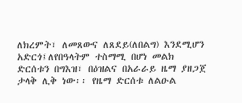ለክረምት፣ ለመጸውና ለጸደይ(ለበልግ) እንደሚሆን አድርጎ፤ለየበዓላትም ተስማሚ በሆነ መልክ ድርሰቱን በግእዝ፣ በዕዝልና በአራራይ ዜማ ያዘጋጀ ታላቅ ሊቅ ነው፡፡ የዜማ ድርሰቱ ለልዑል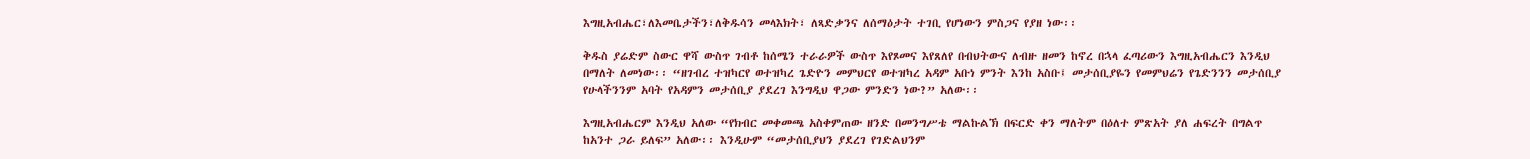እግዚአብሔር፣ለእመቤታችን፣ለቅዱሳን መላእክት፣ ለጻድቃንና ለሰማዕታት ተገቢ የሆነውን ምስጋና የያዘ ነው፡፡

ቅዱስ ያሬድም ስውር ዋሻ ውስጥ ገብቶ ከሰሜን ተራራዎች ውስጥ እየጾመና እየጸለየ በብህትውና ለብዙ ዘመን ከኖረ በኋላ ፈጣሪውን እግዚአብሔርን እንዲህ በማለት ለመነው፡፡ “ዘገብረ ተዝካርየ ወተዝካረ ጌድዮን መምህርየ ወተዝካረ አዳም አቡነ ምንት እንከ አስቡ፤ መታሰቢያዬን የመምህሬን የጌድንንን መታሰቢያ የሁላችንንም አባት የአዳምን መታሰቢያ ያደረገ እንግዲህ ዋጋው ምንድን ነው?” አለው፡፡

እግዚአብሔርም እንዲህ አለው “የክብር መቀመጫ አስቀምጠው ዘንድ በመንግሥቴ ማልኩልኽ በፍርድ ቀን ማለትም በዕለተ ምጽአት ያለ ሐፍረት በግልጥ ከአንተ ጋራ ይለፍ” አለው፡፡ እንዲሁም “መታሰቢያህን ያደረገ የገድልህንም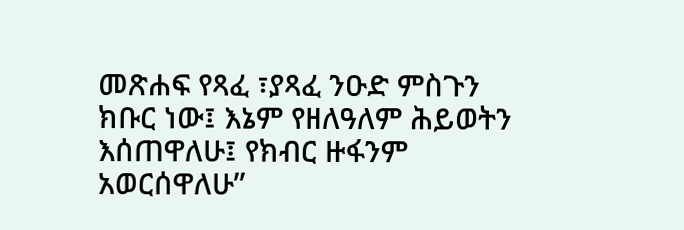መጽሐፍ የጻፈ ፣ያጻፈ ንዑድ ምስጉን ክቡር ነው፤ እኔም የዘለዓለም ሕይወትን እሰጠዋለሁ፤ የክብር ዙፋንም አወርሰዋለሁ”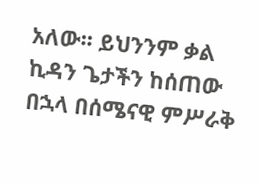አለው፡፡ ይህንንም ቃል ኪዳን ጌታችን ከሰጠው በኋላ በሰሜናዊ ምሥራቅ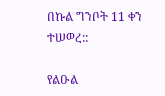በኩል ግንቦት 11 ቀን ተሠወረ::

የልዑል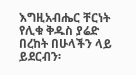እግዚአብሔር ቸርነት የሊቁ ቅዱስ ያሬድ በረከት በሁላችን ላይ ይደርብን፡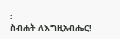፡
ስብሐት ለእግዚአብሔር!